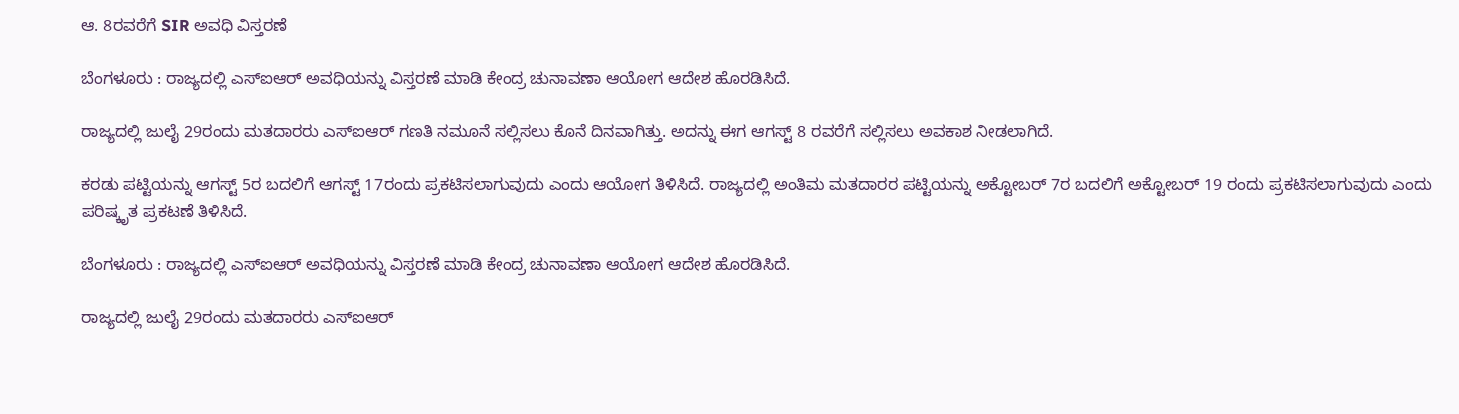ಆ. 8ರವರೆಗೆ SIR ಅವಧಿ ವಿಸ್ತರಣೆ

ಬೆಂಗಳೂರು : ರಾಜ್ಯದಲ್ಲಿ ಎಸ್‌ಐಆರ್‌ ಅವಧಿಯನ್ನು ವಿಸ್ತರಣೆ ಮಾಡಿ ಕೇಂದ್ರ ಚುನಾವಣಾ ಆಯೋಗ ಆದೇಶ ಹೊರಡಿಸಿದೆ.

ರಾಜ್ಯದಲ್ಲಿ ಜುಲೈ 29ರಂದು ಮತದಾರರು ಎಸ್‌ಐಆರ್‌ ಗಣತಿ ನಮೂನೆ ಸಲ್ಲಿಸಲು ಕೊನೆ ದಿನವಾಗಿತ್ತು. ಅದನ್ನು ಈಗ ಆಗಸ್ಟ್ 8 ರವರೆಗೆ ಸಲ್ಲಿಸಲು ಅವಕಾಶ ನೀಡಲಾಗಿದೆ.

ಕರಡು ಪಟ್ಟಿಯನ್ನು ಆಗಸ್ಟ್ 5ರ ಬದಲಿಗೆ ಆಗಸ್ಟ್ 17ರಂದು ಪ್ರಕಟಿಸಲಾಗುವುದು ಎಂದು ಆಯೋಗ ತಿಳಿಸಿದೆ. ರಾಜ್ಯದಲ್ಲಿ ಅಂತಿಮ ಮತದಾರರ ಪಟ್ಟಿಯನ್ನು ಅಕ್ಟೋಬರ್ 7ರ ಬದಲಿಗೆ ಅಕ್ಟೋಬರ್ 19 ರಂದು ಪ್ರಕಟಿಸಲಾಗುವುದು ಎಂದು ಪರಿಷ್ಕೃತ ಪ್ರಕಟಣೆ ತಿಳಿಸಿದೆ.

ಬೆಂಗಳೂರು : ರಾಜ್ಯದಲ್ಲಿ ಎಸ್‌ಐಆರ್‌ ಅವಧಿಯನ್ನು ವಿಸ್ತರಣೆ ಮಾಡಿ ಕೇಂದ್ರ ಚುನಾವಣಾ ಆಯೋಗ ಆದೇಶ ಹೊರಡಿಸಿದೆ.

ರಾಜ್ಯದಲ್ಲಿ ಜುಲೈ 29ರಂದು ಮತದಾರರು ಎಸ್‌ಐಆರ್‌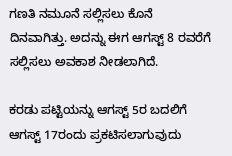ಗಣತಿ ನಮೂನೆ ಸಲ್ಲಿಸಲು ಕೊನೆ ದಿನವಾಗಿತ್ತು. ಅದನ್ನು ಈಗ ಆಗಸ್ಟ್ 8 ರವರೆಗೆ ಸಲ್ಲಿಸಲು ಅವಕಾಶ ನೀಡಲಾಗಿದೆ.

ಕರಡು ಪಟ್ಟಿಯನ್ನು ಆಗಸ್ಟ್ 5ರ ಬದಲಿಗೆ ಆಗಸ್ಟ್ 17ರಂದು ಪ್ರಕಟಿಸಲಾಗುವುದು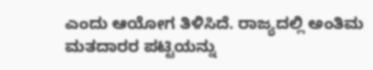ಎಂದು ಆಯೋಗ ತಿಳಿಸಿದೆ. ರಾಜ್ಯದಲ್ಲಿ ಅಂತಿಮ ಮತದಾರರ ಪಟ್ಟಿಯನ್ನು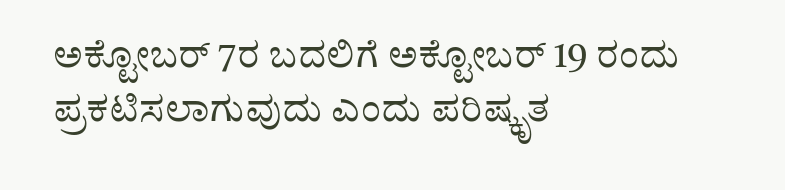ಅಕ್ಟೋಬರ್ 7ರ ಬದಲಿಗೆ ಅಕ್ಟೋಬರ್ 19 ರಂದು ಪ್ರಕಟಿಸಲಾಗುವುದು ಎಂದು ಪರಿಷ್ಕೃತ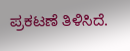ಪ್ರಕಟಣೆ ತಿಳಿಸಿದೆ.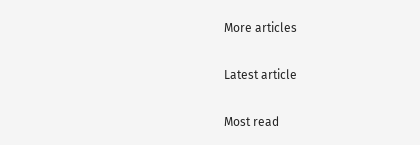More articles

Latest article

Most read